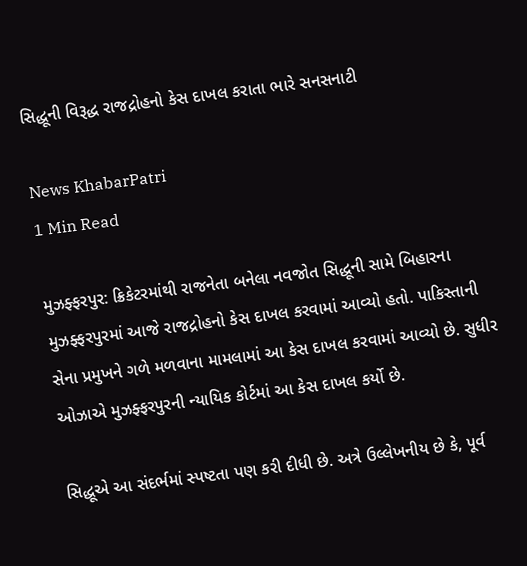સિદ્ધૂની વિરૂદ્ધ રાજદ્રોહનો કેસ દાખલ કરાતા ભારે સનસનાટી

News KhabarPatri
1 Min Read

મુઝફ્ફરપુર: ક્રિકેટરમાંથી રાજનેતા બનેલા નવજોત સિદ્ધૂની સામે બિહારના મુઝફ્ફરપુરમાં આજે રાજદ્રોહનો કેસ દાખલ કરવામાં આવ્યો હતો. પાકિસ્તાની સેના પ્રમુખને ગળે મળવાના મામલામાં આ કેસ દાખલ કરવામાં આવ્યો છે. સુધીર ઓઝાએ મુઝફ્ફરપુરની ન્યાયિક કોર્ટમાં આ કેસ દાખલ કર્યો છે.

સિદ્ધૂએ આ સંદર્ભમાં સ્પષ્ટતા પણ કરી દીધી છે. અત્રે ઉલ્લેખનીય છે કે, પૂર્વ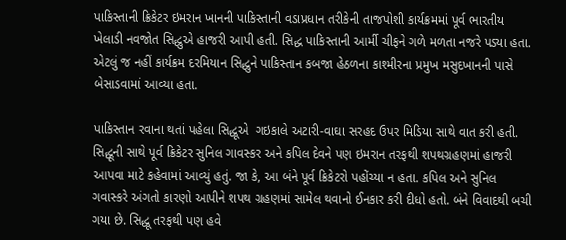પાકિસ્તાની ક્રિકેટર ઇમરાન ખાનની પાકિસ્તાની વડાપ્રધાન તરીકેની તાજપોશી કાર્યક્રમમાં પૂર્વ ભારતીય ખેલાડી નવજોત સિદ્ધુએ હાજરી આપી હતી. સિદ્ધ પાકિસ્તાની આર્મી ચીફને ગળે મળતા નજરે પડ્યા હતા. એટલું જ નહીં કાર્યક્રમ દરમિયાન સિદ્ધુને પાકિસ્તાન કબજા હેઠળના કાશ્મીરના પ્રમુખ મસુદખાનની પાસે બેસાડવામાં આવ્યા હતા.

પાકિસ્તાન રવાના થતાં પહેલા સિદ્ધૂએ  ગઇકાલે અટારી-વાઘા સરહદ ઉપર મિડિયા સાથે વાત કરી હતી. સિદ્ધૂની સાથે પૂર્વ ક્રિકેટર સુનિલ ગાવસ્કર અને કપિલ દેવને પણ ઇમરાન તરફથી શપથગ્રહણમાં હાજરી આપવા માટે કહેવામાં આવ્યું હતું. જા કે, આ બંને પૂર્વ ક્રિકેટરો પહોંચ્યા ન હતા. કપિલ અને સુનિલ ગવાસ્કરે અંગતો કારણો આપીને શપથ ગ્રહણમાં સામેલ થવાનો ઈનકાર કરી દીધો હતો. બંને વિવાદથી બચી ગયા છે. સિદ્ધૂ તરફથી પણ હવે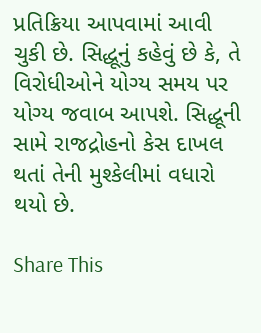પ્રતિક્રિયા આપવામાં આવી ચુકી છે. સિદ્ધૂનું કહેવું છે કે, તે વિરોધીઓને યોગ્ય સમય પર યોગ્ય જવાબ આપશે. સિદ્ધૂની સામે રાજદ્રોહનો કેસ દાખલ થતાં તેની મુશ્કેલીમાં વધારો થયો છે.

Share This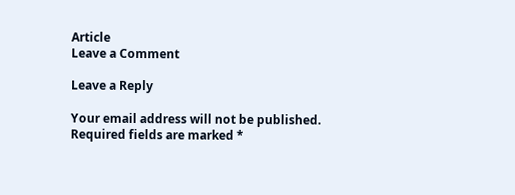Article
Leave a Comment

Leave a Reply

Your email address will not be published. Required fields are marked *